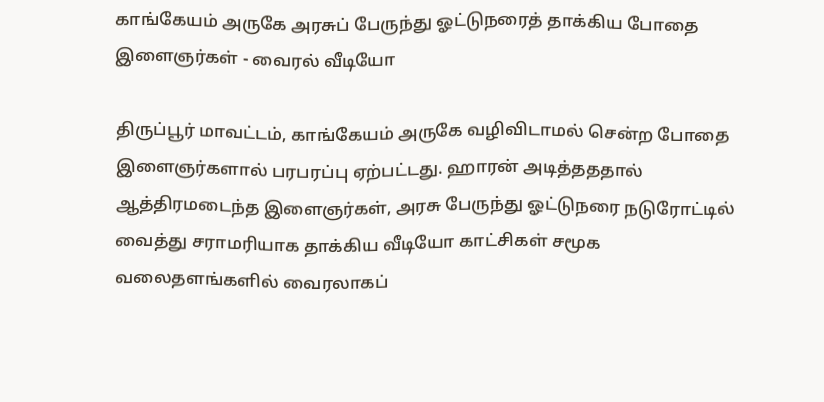காங்கேயம் அருகே அரசுப் பேருந்து ஓட்டுநரைத் தாக்கிய போதை இளைஞர்கள் - வைரல் வீடியோ

திருப்பூர் மாவட்டம், காங்கேயம் அருகே வழிவிடாமல் சென்ற போதை இளைஞர்களால் பரபரப்பு ஏற்பட்டது. ஹாரன் அடித்தததால் ஆத்திரமடைந்த இளைஞர்கள், அரசு பேருந்து ஓட்டுநரை நடுரோட்டில் வைத்து சராமரியாக தாக்கிய வீடியோ காட்சிகள் சமூக வலைதளங்களில் வைரலாகப்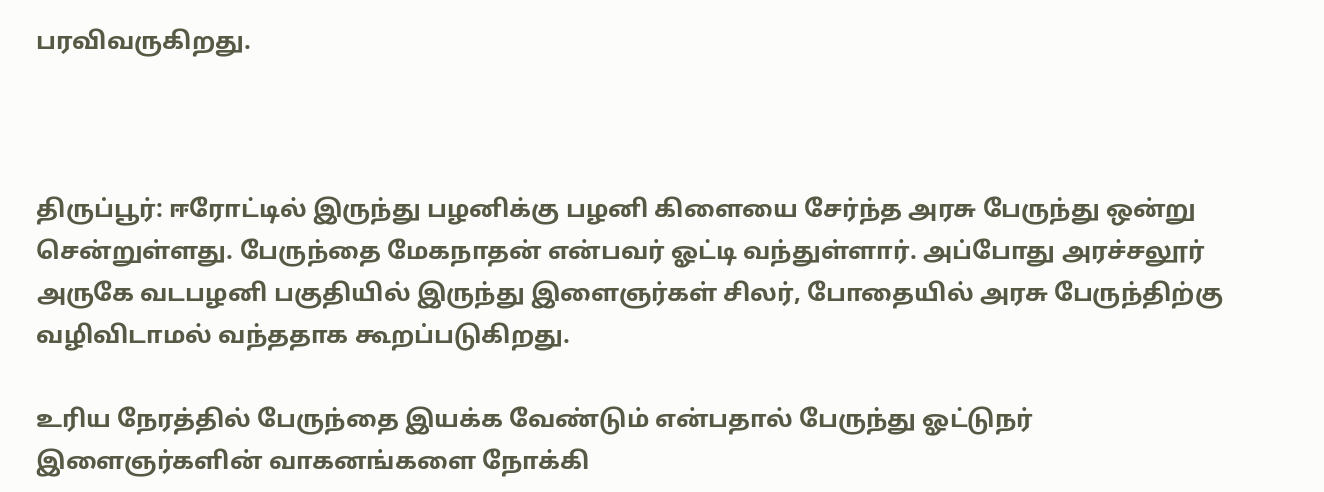பரவிவருகிறது.



திருப்பூர்: ஈரோட்டில் இருந்து பழனிக்கு பழனி கிளையை சேர்ந்த அரசு பேருந்து ஒன்று சென்றுள்ளது. பேருந்தை மேகநாதன் என்பவர் ஓட்டி வந்துள்ளார். அப்போது அரச்சலூர் அருகே வடபழனி பகுதியில் இருந்து இளைஞர்கள் சிலர், போதையில் அரசு பேருந்திற்கு வழிவிடாமல் வந்ததாக கூறப்படுகிறது.

உரிய நேரத்தில் பேருந்தை இயக்க வேண்டும் என்பதால் பேருந்து ஓட்டுநர் இளைஞர்களின் வாகனங்களை நோக்கி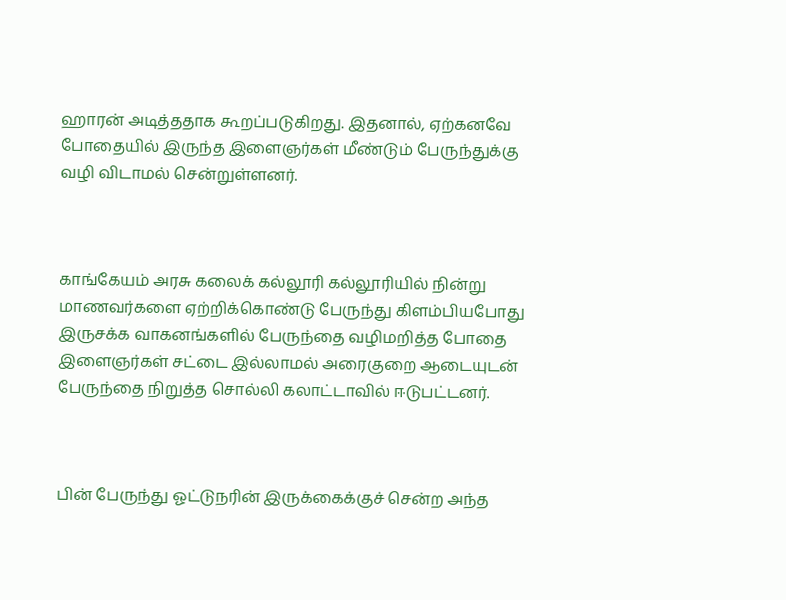ஹாரன் அடித்ததாக கூறப்படுகிறது. இதனால், ஏற்கனவே போதையில் இருந்த இளைஞர்கள் மீண்டும் பேருந்துக்கு வழி விடாமல் சென்றுள்ளனர்.



காங்கேயம் அரசு கலைக் கல்லூரி கல்லூரியில் நின்று மாணவர்களை ஏற்றிக்கொண்டு பேருந்து கிளம்பியபோது இருசக்க வாகனங்களில் பேருந்தை வழிமறித்த போதை இளைஞர்கள் சட்டை இல்லாமல் அரைகுறை ஆடையுடன் பேருந்தை நிறுத்த சொல்லி கலாட்டாவில் ஈடுபட்டனர்.



பின் பேருந்து ஓட்டுநரின் இருக்கைக்குச் சென்ற அந்த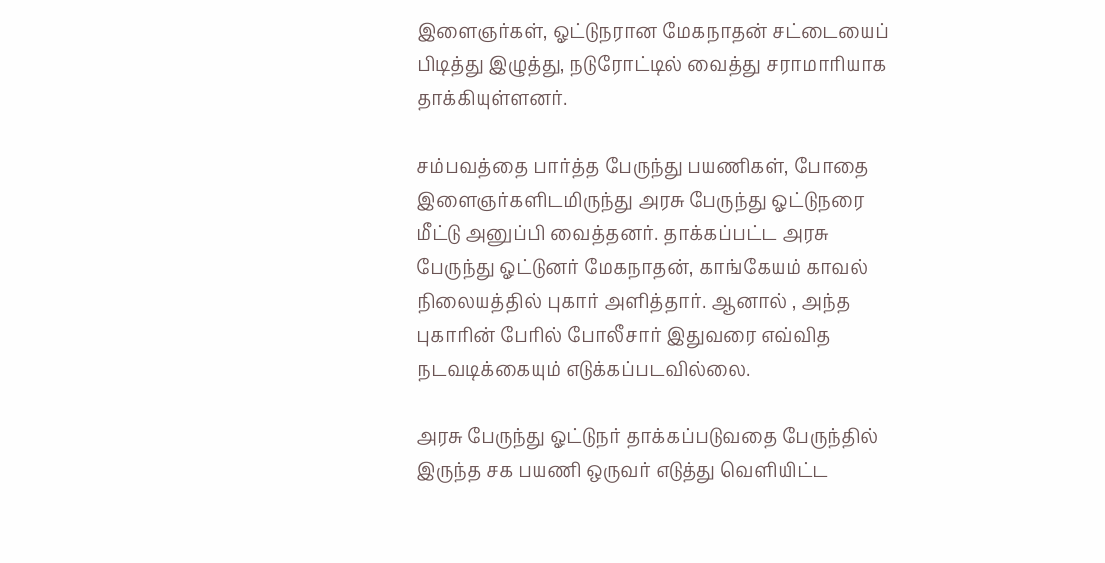இளைஞர்கள், ஓட்டுநரான மேகநாதன் சட்டையைப் பிடித்து இழுத்து, நடுரோட்டில் வைத்து சராமாரியாக தாக்கியுள்ளனர்.

சம்பவத்தை பார்த்த பேருந்து பயணிகள், போதை இளைஞர்களிடமிருந்து அரசு பேருந்து ஓட்டுநரை மீட்டு அனுப்பி வைத்தனர். தாக்கப்பட்ட அரசு பேருந்து ஓட்டுனர் மேகநாதன், காங்கேயம் காவல் நிலையத்தில் புகார் அளித்தார். ஆனால் , அந்த புகாரின் பேரில் போலீசார் இதுவரை எவ்வித நடவடிக்கையும் எடுக்கப்படவில்லை.

அரசு பேருந்து ஓட்டுநர் தாக்கப்படுவதை பேருந்தில் இருந்த சக பயணி ஒருவர் எடுத்து வெளியிட்ட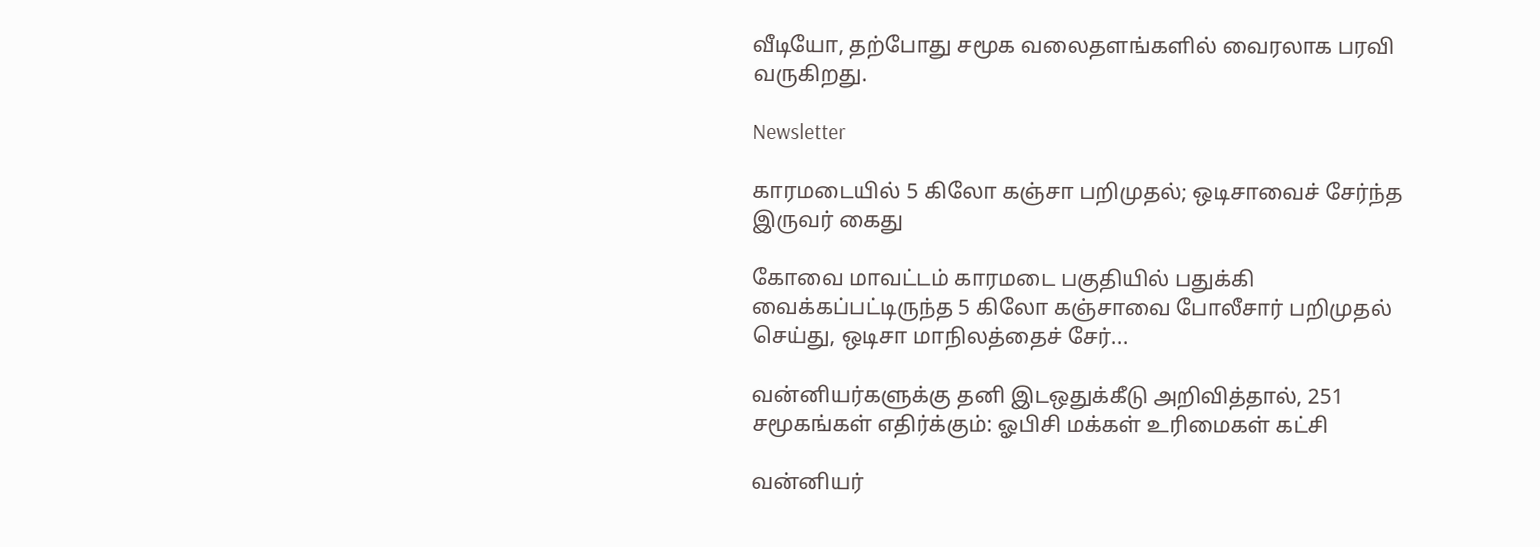வீடியோ, தற்போது சமூக வலைதளங்களில் வைரலாக பரவி வருகிறது.

Newsletter

காரமடையில் 5 கிலோ கஞ்சா பறிமுதல்; ஒடிசாவைச் சேர்ந்த இருவர் கைது

கோவை மாவட்டம் காரமடை பகுதியில் பதுக்கி வைக்கப்பட்டிருந்த 5 கிலோ கஞ்சாவை போலீசார் பறிமுதல் செய்து, ஒடிசா மாநிலத்தைச் சேர்...

வன்னியர்களுக்கு தனி இடஒதுக்கீடு அறிவித்தால், 251 சமூகங்கள் எதிர்க்கும்: ஓபிசி மக்கள் உரிமைகள் கட்சி

வன்னியர்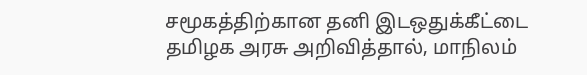சமூகத்திற்கான தனி இடஒதுக்கீட்டை தமிழக அரசு அறிவித்தால், மாநிலம்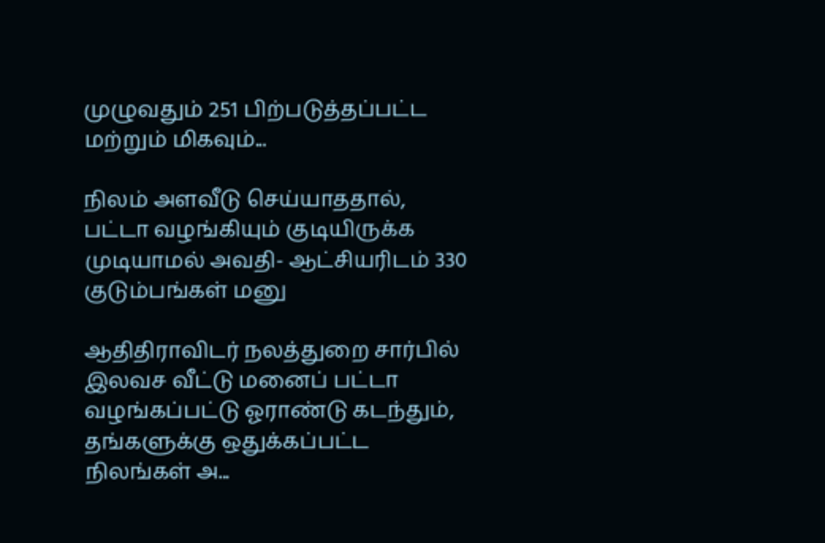முழுவதும் 251 பிற்படுத்தப்பட்ட மற்றும் மிகவும்...

நிலம் அளவீடு செய்யாததால், பட்டா வழங்கியும் குடியிருக்க முடியாமல் அவதி- ஆட்சியரிடம் 330 குடும்பங்கள் மனு

ஆதிதிராவிடர் நலத்துறை சார்பில் இலவச வீட்டு மனைப் பட்டா வழங்கப்பட்டு ஓராண்டு கடந்தும், தங்களுக்கு ஒதுக்கப்பட்ட நிலங்கள் அ...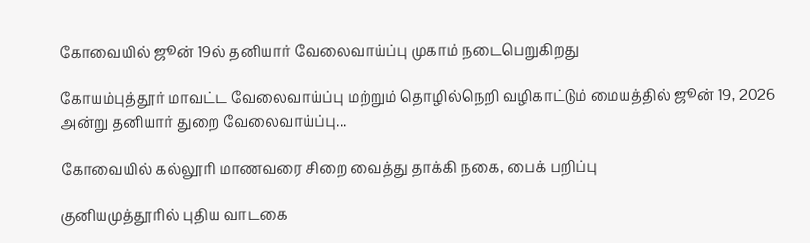கோவையில் ஜூன் 19ல் தனியார் வேலைவாய்ப்பு முகாம் நடைபெறுகிறது

கோயம்புத்தூர் மாவட்ட வேலைவாய்ப்பு மற்றும் தொழில்நெறி வழிகாட்டும் மையத்தில் ஜூன் 19, 2026 அன்று தனியார் துறை வேலைவாய்ப்பு...

கோவையில் கல்லூரி மாணவரை சிறை வைத்து தாக்கி நகை, பைக் பறிப்பு

குனியமுத்தூரில் புதிய வாடகை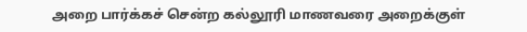அறை பார்க்கச் சென்ற கல்லூரி மாணவரை அறைக்குள்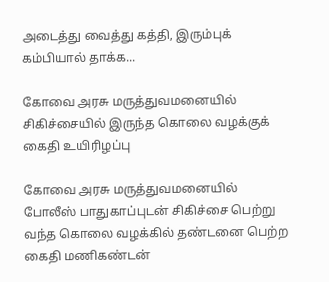அடைத்து வைத்து கத்தி, இரும்புக் கம்பியால் தாக்க...

கோவை அரசு மருத்துவமனையில் சிகிச்சையில் இருந்த கொலை வழக்குக் கைதி உயிரிழப்பு

கோவை அரசு மருத்துவமனையில் போலீஸ் பாதுகாப்புடன் சிகிச்சை பெற்று வந்த கொலை வழக்கில் தண்டனை பெற்ற கைதி மணிகண்டன்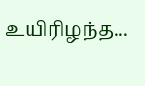உயிரிழந்த...